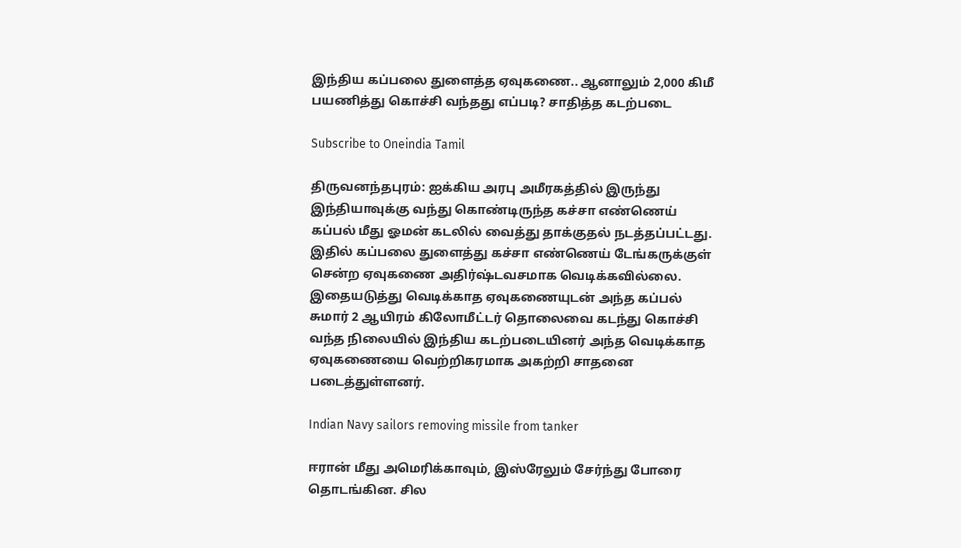இந்திய கப்பலை துளைத்த ஏவுகணை.. ஆனாலும் 2,000 கிமீ பயணித்து கொச்சி வந்தது எப்படி? சாதித்த கடற்படை

Subscribe to Oneindia Tamil

திருவனந்தபுரம்: ஐக்கிய அரபு அமீரகத்தில் இருந்து இந்தியாவுக்கு வந்து கொண்டிருந்த கச்சா எண்ணெய் கப்பல் மீது ஓமன் கடலில் வைத்து தாக்குதல் நடத்தப்பட்டது. இதில் கப்பலை துளைத்து கச்சா எண்ணெய் டேங்கருக்குள் சென்ற ஏவுகணை அதிர்ஷ்டவசமாக வெடிக்கவில்லை. இதையடுத்து வெடிக்காத ஏவுகணையுடன் அந்த கப்பல் சுமார் 2 ஆயிரம் கிலோமீட்டர் தொலைவை கடந்து கொச்சி வந்த நிலையில் இந்திய கடற்படையினர் அந்த வெடிக்காத ஏவுகணையை வெற்றிகரமாக அகற்றி சாதனை படைத்துள்ளனர்.

Indian Navy sailors removing missile from tanker

ஈரான் மீது அமெரிக்காவும், இஸ்ரேலும் சேர்ந்து போரை தொடங்கின. சில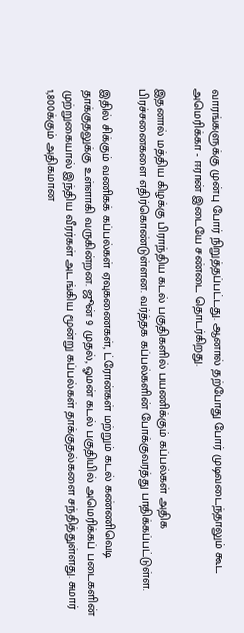வாரங்களுக்கு முன்பு போர் நிறுத்தப்பட்டது. ஆனால் தற்போது போர் முடிவடைந்தாலும் கூட அமெரிக்கா - ஈரான் இடையே சண்டை தொடர்கிறது.

இதனால் மத்திய கிழக்கு பிராந்திய கடல் பகுதிகளில் பயணிக்கும் கப்பல்கள் அதிக பிரச்சனைகளை எதிர்கொண்டுள்ளன. வர்த்தக கப்பல்களின் போக்குவரத்து பாதிக்கப்பட்டுள்ள.

இதில் சிக்கும் வணிகக் கப்பல்கள் ஏவுகணைகள், ட்ரோன்கள் மற்றும் கடல் கண்ணிவெடி தாக்குதலுக்கு உள்ளாகி வருகின்றன. ஜூன் 9 முதல், ஓமன் கடல் பகுதியில் அமெரிக்கப் படைகளின் முற்றுகையால் இந்திய வீரர்கள் அடங்கிய மூன்று கப்பல்கள் தாக்குதல்களை சந்தித்துள்ளது. சுமார் 1,800க்கும் அதிகமான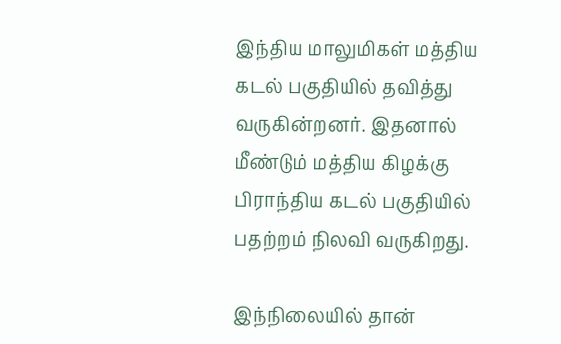இந்திய மாலுமிகள் மத்திய கடல் பகுதியில் தவித்து வருகின்றனர். இதனால் மீண்டும் மத்திய கிழக்கு பிராந்திய கடல் பகுதியில் பதற்றம் நிலவி வருகிறது.

இந்நிலையில் தான்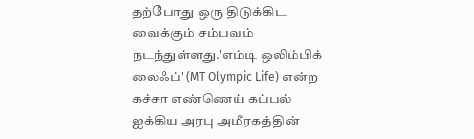தற்போது ஒரு திடுக்கிட வைக்கும் சம்பவம் நடந்துள்ளது.'எம்டி ஒலிம்பிக் லைஃப்' (MT Olympic Life) என்ற கச்சா எண்ணெய் கப்பல் ஐக்கிய அரபு அமீரகத்தின்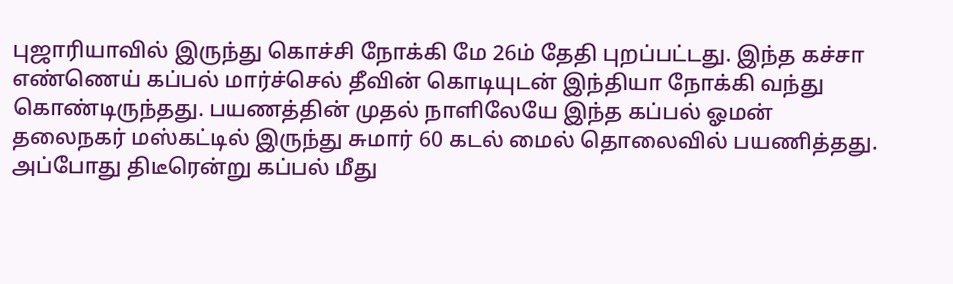புஜாரியாவில் இருந்து கொச்சி நோக்கி மே 26ம் தேதி புறப்பட்டது. இந்த கச்சா எண்ணெய் கப்பல் மார்ச்செல் தீவின் கொடியுடன் இந்தியா நோக்கி வந்து கொண்டிருந்தது. பயணத்தின் முதல் நாளிலேயே இந்த கப்பல் ஓமன் தலைநகர் மஸ்கட்டில் இருந்து சுமார் 60 கடல் மைல் தொலைவில் பயணித்தது. அப்போது திடீரென்று கப்பல் மீது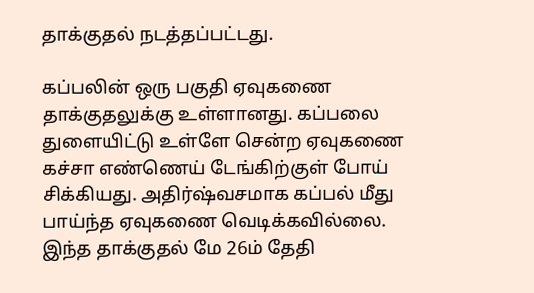தாக்குதல் நடத்தப்பட்டது.

கப்பலின் ஒரு பகுதி ஏவுகணை தாக்குதலுக்கு உள்ளானது. கப்பலை துளையிட்டு உள்ளே சென்ற ஏவுகணை கச்சா எண்ணெய் டேங்கிற்குள் போய் சிக்கியது. அதிர்ஷ்வசமாக கப்பல் மீது பாய்ந்த ஏவுகணை வெடிக்கவில்லை. இந்த தாக்குதல் மே 26ம் தேதி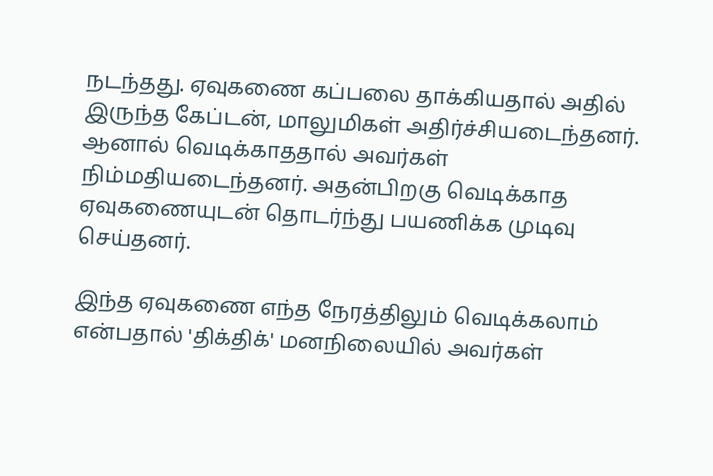நடந்தது. ஏவுகணை கப்பலை தாக்கியதால் அதில் இருந்த கேப்டன், மாலுமிகள் அதிர்ச்சியடைந்தனர். ஆனால் வெடிக்காததால் அவர்கள் நிம்மதியடைந்தனர். அதன்பிறகு வெடிக்காத ஏவுகணையுடன் தொடர்ந்து பயணிக்க முடிவு செய்தனர்.

இந்த ஏவுகணை எந்த நேரத்திலும் வெடிக்கலாம் என்பதால் 'திக்திக்' மனநிலையில் அவர்கள்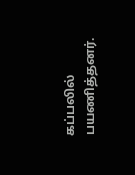கப்பலில் பயணித்தனர்.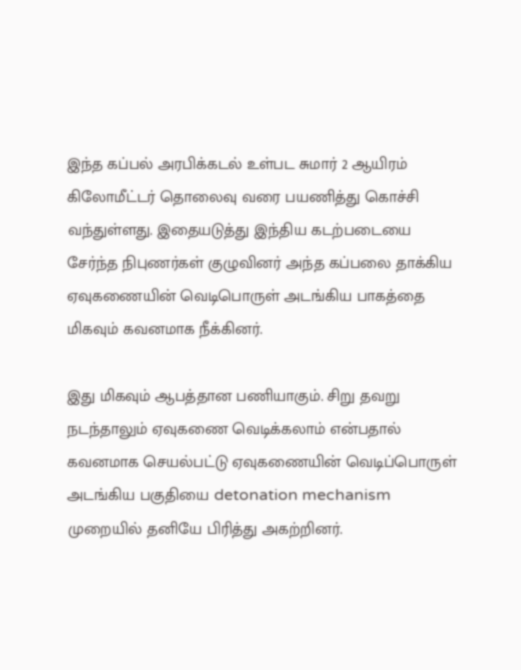இந்த கப்பல் அரபிக்கடல் உள்பட சுமார் 2 ஆயிரம் கிலோமீட்டர் தொலைவு வரை பயணித்து கொச்சி வந்துள்ளது. இதையடுத்து இந்திய கடற்படையை சேர்ந்த நிபுணர்கள் குழுவினர் அந்த கப்பலை தாக்கிய ஏவுகணையின் வெடிபொருள் அடங்கிய பாகத்தை மிகவும் கவனமாக நீக்கினர்.

இது மிகவும் ஆபத்தான பணியாகும். சிறு தவறு நடந்தாலும் ஏவுகணை வெடிக்கலாம் என்பதால் கவனமாக செயல்பட்டு ஏவுகணையின் வெடிப்பொருள் அடங்கிய பகுதியை detonation mechanism முறையில் தனியே பிரித்து அகற்றினர்.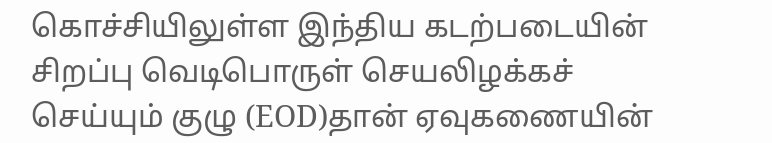கொச்சியிலுள்ள இந்திய கடற்படையின் சிறப்பு வெடிபொருள் செயலிழக்கச் செய்யும் குழு (EOD)தான் ஏவுகணையின்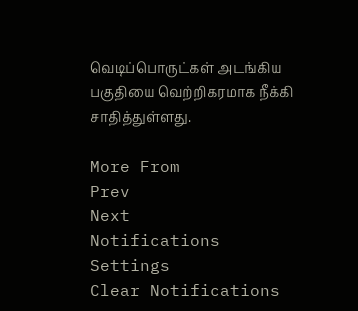வெடிப்பொருட்கள் அடங்கிய பகுதியை வெற்றிகரமாக நீக்கி சாதித்துள்ளது.

More From
Prev
Next
Notifications
Settings
Clear Notifications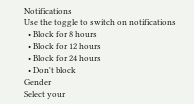Notifications
Use the toggle to switch on notifications
  • Block for 8 hours
  • Block for 12 hours
  • Block for 24 hours
  • Don't block
Gender
Select your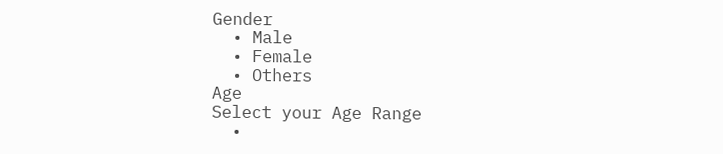Gender
  • Male
  • Female
  • Others
Age
Select your Age Range
  •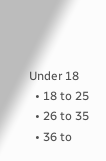Under 18
  • 18 to 25
  • 26 to 35
  • 36 to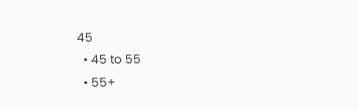45
  • 45 to 55
  • 55+